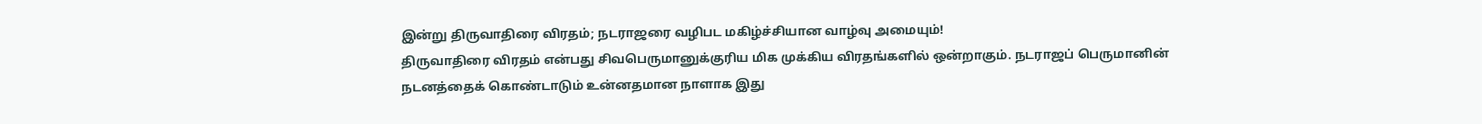இன்று திருவாதிரை விரதம்; நடராஜரை வழிபட மகிழ்ச்சியான வாழ்வு அமையும்!
திருவாதிரை விரதம் என்பது சிவபெருமானுக்குரிய மிக முக்கிய விரதங்களில் ஒன்றாகும். நடராஜப் பெருமானின் நடனத்தைக் கொண்டாடும் உன்னதமான நாளாக இது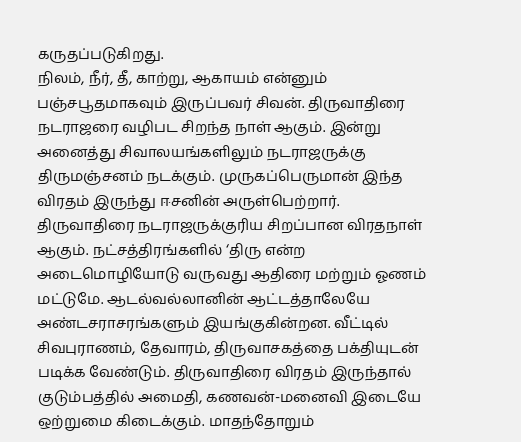கருதப்படுகிறது.
நிலம், நீர், தீ, காற்று, ஆகாயம் என்னும் பஞ்சபூதமாகவும் இருப்பவர் சிவன். திருவாதிரை நடராஜரை வழிபட சிறந்த நாள் ஆகும். இன்று அனைத்து சிவாலயங்களிலும் நடராஜருக்கு திருமஞ்சனம் நடக்கும். முருகப்பெருமான் இந்த விரதம் இருந்து ஈசனின் அருள்பெற்றார். திருவாதிரை நடராஜருக்குரிய சிறப்பான விரதநாள் ஆகும். நட்சத்திரங்களில் ‘திரு என்ற அடைமொழியோடு வருவது ஆதிரை மற்றும் ஓணம் மட்டுமே. ஆடல்வல்லானின் ஆட்டத்தாலேயே அண்டசராசரங்களும் இயங்குகின்றன. வீட்டில் சிவபுராணம், தேவாரம், திருவாசகத்தை பக்தியுடன் படிக்க வேண்டும். திருவாதிரை விரதம் இருந்தால் குடும்பத்தில் அமைதி, கணவன்-மனைவி இடையே ஒற்றுமை கிடைக்கும். மாதந்தோறும்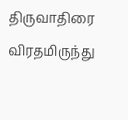திருவாதிரை விரதமிருந்து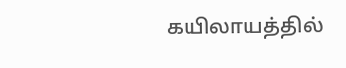கயிலாயத்தில்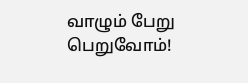வாழும் பேறு பெறுவோம்!